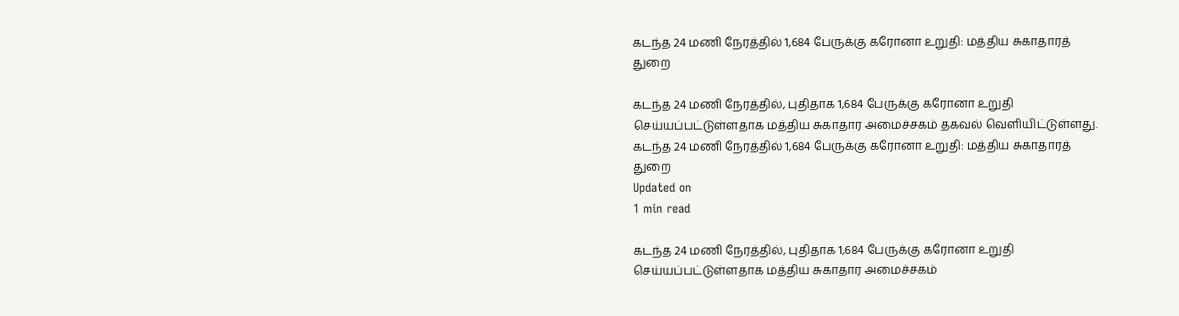கடந்த 24 மணி நேரத்தில் 1,684 பேருக்கு கரோனா உறுதி: மத்திய சுகாதாரத் துறை

கடந்த 24 மணி நேரத்தில், புதிதாக 1,684 பேருக்கு கரோனா உறுதி செய்யப்பட்டுள்ளதாக மத்திய சுகாதார அமைச்சகம் தகவல் வெளியிட்டுள்ளது.
கடந்த 24 மணி நேரத்தில் 1,684 பேருக்கு கரோனா உறுதி: மத்திய சுகாதாரத் துறை
Updated on
1 min read

கடந்த 24 மணி நேரத்தில், புதிதாக 1,684 பேருக்கு கரோனா உறுதி செய்யப்பட்டுள்ளதாக மத்திய சுகாதார அமைச்சகம்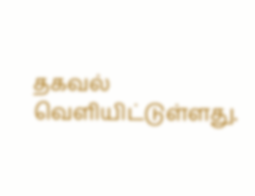தகவல் வெளியிட்டுள்ளது.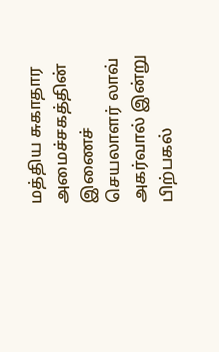மத்திய சுகாதார அமைச்சகத்தின் இணைச் செயலாளர் லாவ் அகர்வால் இன்று பிற்பகல்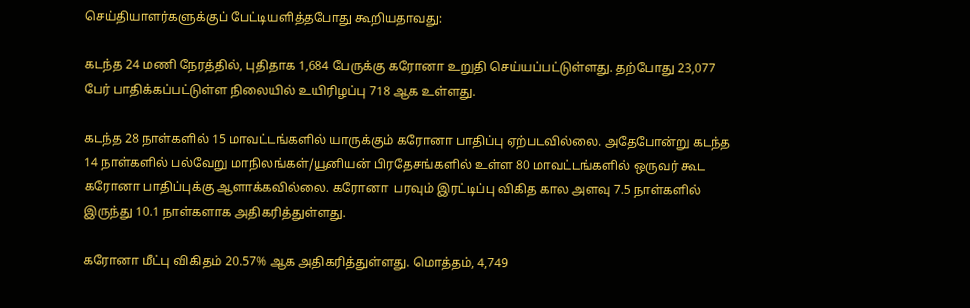செய்தியாளர்களுக்குப் பேட்டியளித்தபோது கூறியதாவது:

கடந்த 24 மணி நேரத்தில், புதிதாக 1,684 பேருக்கு கரோனா உறுதி செய்யப்பட்டுள்ளது. தற்போது 23,077 பேர் பாதிக்கப்பட்டுள்ள நிலையில் உயிரிழப்பு 718 ஆக உள்ளது.

கடந்த 28 நாள்களில் 15 மாவட்டங்களில் யாருக்கும் கரோனா பாதிப்பு ஏற்படவில்லை. அதேபோன்று கடந்த 14 நாள்களில் பல்வேறு மாநிலங்கள்/யூனியன் பிரதேசங்களில் உள்ள 80 மாவட்டங்களில் ஒருவர் கூட கரோனா பாதிப்புக்கு ஆளாக்கவில்லை. கரோனா  பரவும் இரட்டிப்பு விகித கால அளவு 7.5 நாள்களில் இருந்து 10.1 நாள்களாக அதிகரித்துள்ளது.

கரோனா மீட்பு விகிதம் 20.57% ஆக அதிகரித்துள்ளது. மொத்தம், 4,749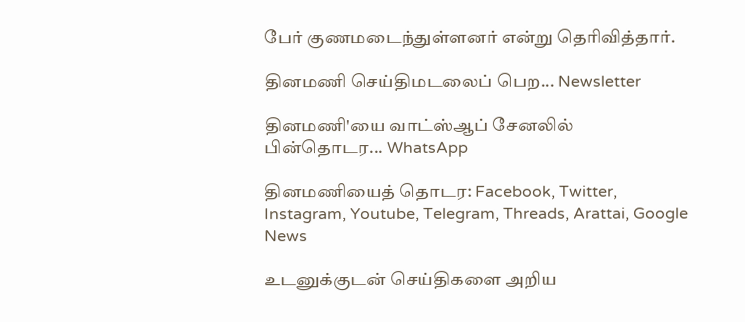பேர் குணமடைந்துள்ளனர் என்று தெரிவித்தார்.

தினமணி செய்திமடலைப் பெற... Newsletter

தினமணி'யை வாட்ஸ்ஆப் சேனலில் பின்தொடர... WhatsApp

தினமணியைத் தொடர: Facebook, Twitter, Instagram, Youtube, Telegram, Threads, Arattai, Google News

உடனுக்குடன் செய்திகளை அறிய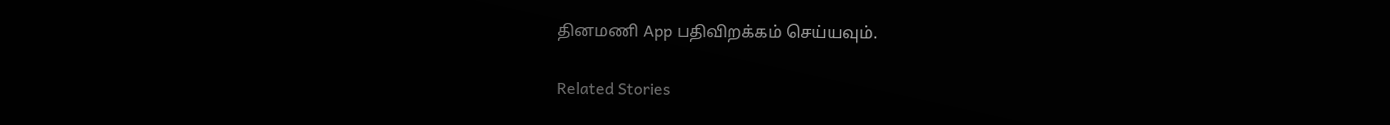தினமணி App பதிவிறக்கம் செய்யவும்.

Related Stories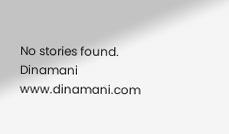No stories found.
Dinamani
www.dinamani.com